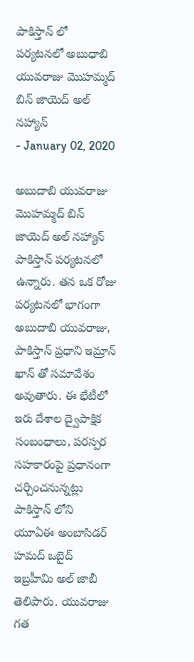పాకిస్తాన్ లో పర్యటనలో అబుధాబి యువరాజు మొహమ్మద్ బిన్ జాయెద్ అల్ నహ్యాన్
- January 02, 2020

అబుదాబి యువరాజు మొహమ్మద్ బిన్ జాయెద్ అల్ నహ్యాన్ పాకిస్తాన్ పర్యటనలో ఉన్నారు. తన ఒక రోజు పర్యటనలో భాగంగా అబుదాబి యువరాజు, పాకిస్తాన్ ప్రధాని ఇమ్రాన్ ఖాన్ తో సమావేశం అవుతారు. ఈ భేటీలో ఇరు దేశాల ద్వైపాక్షిక సంబంధాలు, పరస్పర సహకారంపై ప్రధానంగా చర్చించనున్నట్లు పాకిస్తాన్ లోని యూఏఈ అంబాసిడర్ హమద్ ఒబైద్ ఇబ్రహీమి అల్ జాబీ తెలిపారు. యువరాజు గత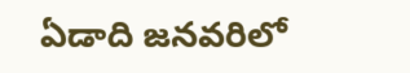ఏడాది జనవరిలో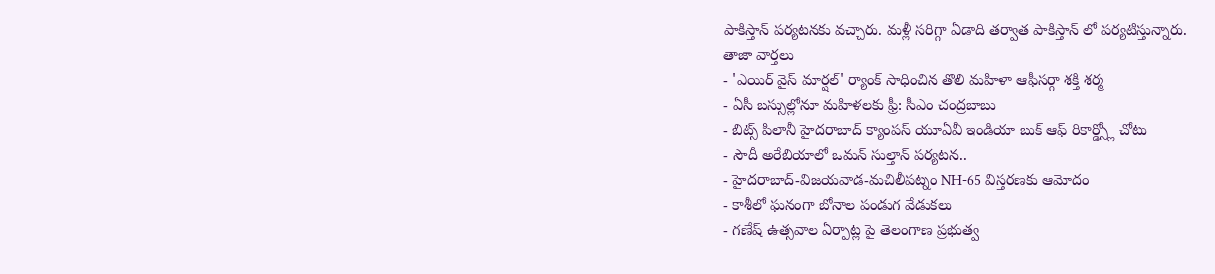పాకిస్తాన్ పర్యటనకు వచ్చారు. మళ్లీ సరిగ్గా ఏడాది తర్వాత పాకిస్తాన్ లో పర్యటిస్తున్నారు.
తాజా వార్తలు
- 'ఎయిర్ వైస్ మార్షల్' ర్యాంక్ సాధించిన తొలి మహిళా ఆఫీసర్గా శక్తి శర్మ
- ఏసీ బస్సుల్లోనూ మహిళలకు ఫ్రీ: సీఎం చంద్రబాబు
- బిట్స్ పిలానీ హైదరాబాద్ క్యాంపస్ యూఏవీ ఇండియా బుక్ ఆఫ్ రికార్డ్స్లో చోటు
- సౌదీ అరేబియాలో ఒమన్ సుల్తాన్ పర్యటన..
- హైదరాబాద్-విజయవాడ-మచిలీపట్నం NH-65 విస్తరణకు ఆమోదం
- కాశీలో ఘనంగా బోనాల పండుగ వేడుకలు
- గణేష్ ఉత్సవాల ఏర్పాట్ల పై తెలంగాణ ప్రభుత్వ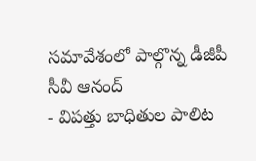సమావేశంలో పాల్గొన్న డీజీపీ సీవీ ఆనంద్
- విపత్తు బాధితుల పాలిట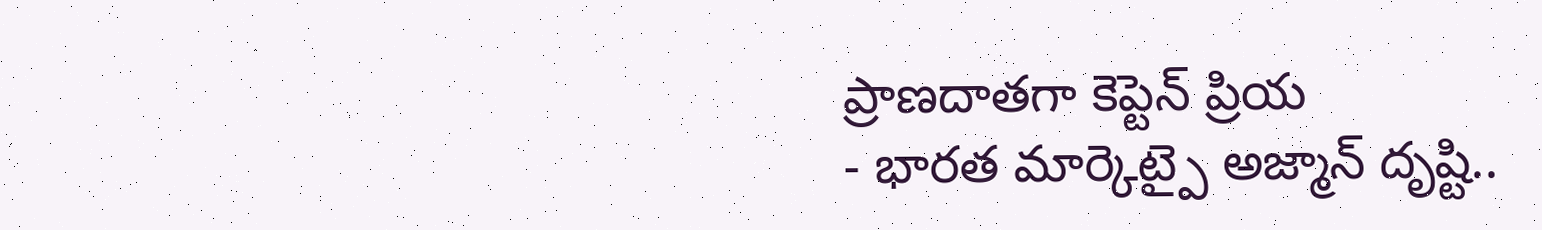ప్రాణదాతగా కెప్టెన్ ప్రియ
- భారత మార్కెట్పై అజ్మాన్ దృష్టి..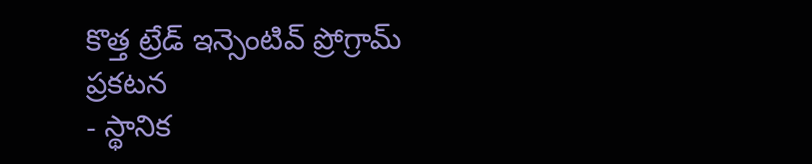కొత్త ట్రేడ్ ఇన్సెంటివ్ ప్రోగ్రామ్ ప్రకటన
- స్థానిక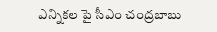ఎన్నికల పై సీఎం చంద్రబాబు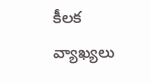కీలక వ్యాఖ్యలు